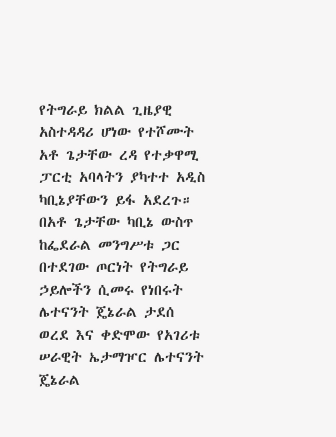የትግራይ ክልል ጊዜያዊ አስተዳዳሪ ሆነው የተሾሙት አቶ ጌታቸው ረዳ የተቃዋሚ ፓርቲ አባላትን ያካተተ አዲስ ካቢኔያቸውን ይፋ አደረጉ። በአቶ ጌታቸው ካቢኔ ውስጥ ከፌደራል መንግሥቱ ጋር በተደገው ጦርነት የትግራይ ኃይሎችን ሲመሩ የነበሩት ሌተናንት ጄኔራል ታደሰ ወረደ እና ቀድሞው የአገሪቱ ሠራዊት ኤታማዦር ሌተናንት ጄኔራል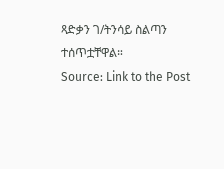ጻድቃን ገ/ትንሳይ ስልጣን ተሰጥቷቸዋል።
Source: Link to the Post